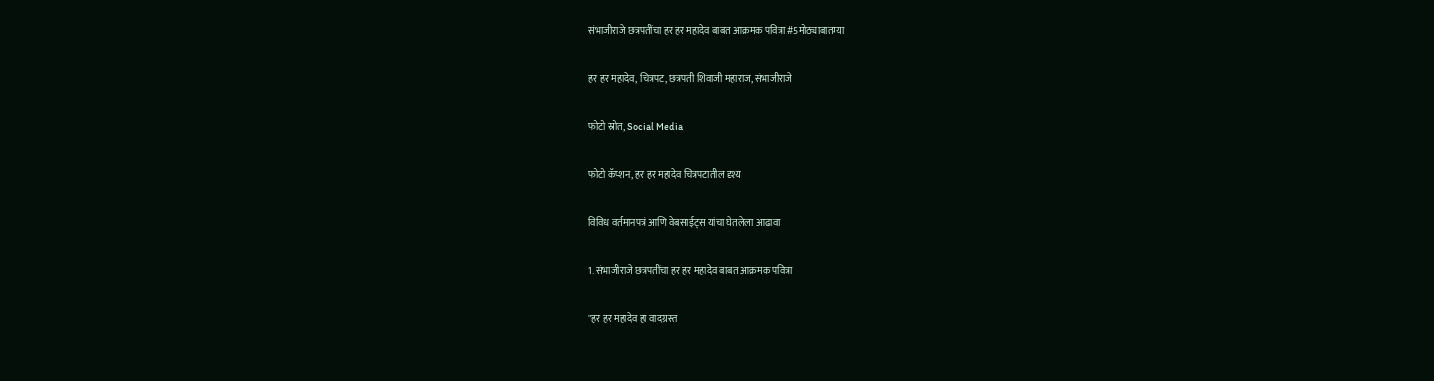संभाजीराजे छत्रपतींचा हर हर महादेव बाबत आक्रमक पवित्रा #5मोठ्याबातम्या

हर हर महादेव, चित्रपट, छत्रपती शिवाजी महाराज, संभाजीराजे

फोटो स्रोत, Social Media

फोटो कॅप्शन, हर हर महादेव चित्रपटातील दृश्य

विविध वर्तमानपत्रं आणि वेबसाईट्स यांचा घेतलेला आढावा

1. संभाजीराजे छत्रपतींचा हर हर महादेव बाबत आक्रमक पवित्रा

"हर हर महादेव हा वादग्रस्त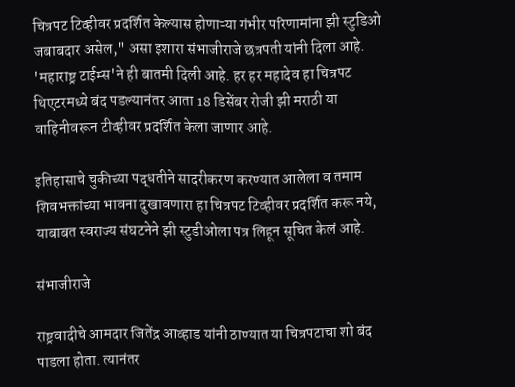चित्रपट टिव्हीवर प्रदर्शित केल्यास होणाऱ्या गंभीर परिणामांना झी स्टुडिओ जबाबदार असेल," असा इशारा संभाजीराजे छत्रपती यांनी दिला आहे. 'महाराष्ट्र टाईम्स'ने ही बातमी दिली आहे. हर हर महादेव हा चित्रपट थिएटरमध्ये बंद पडल्यानंतर आता 18 डिसेंबर रोजी झी मराठी या वाहिनीवरून टीव्हीवर प्रदर्शित केला जाणार आहे.

इतिहासाचे चुकीच्या पद्धतीने सादरीकरण करण्यात आलेला व तमाम शिवभक्तांच्या भावना दुखावणारा हा चित्रपट टिव्हीवर प्रदर्शित करू नये, याबाबत स्वराज्य संघटनेने झी स्टुडीओला पत्र लिहून सूचित केलं आहे.

संभाजीराजे

राष्ट्रवादीचे आमदार जितेंद्र आव्हाड यांनी ठाण्यात या चित्रपटाचा शो बंद पाडला होता. त्यानंतर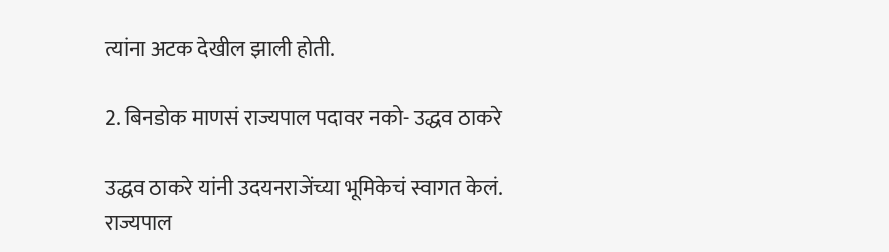त्यांना अटक देखील झाली होती.

2. बिनडोक माणसं राज्यपाल पदावर नको- उद्धव ठाकरे

उद्धव ठाकरे यांनी उदयनराजेंच्या भूमिकेचं स्वागत केलं. राज्यपाल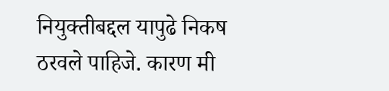नियुक्तीबद्दल यापुढे निकष ठरवले पाहिजे. कारण मी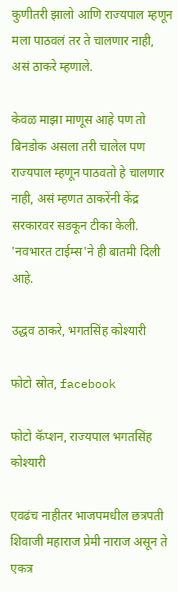कुणीतरी झालो आणि राज्यपाल म्हणून मला पाठवलं तर ते चालणार नाही, असं ठाकरे म्हणाले.

केवळ माझा माणूस आहे पण तो बिनडोक असला तरी चालेल पण राज्यपाल म्हणून पाठवतो हे चालणार नाही, असं म्हणत ठाकरेंनी केंद्र सरकारवर सडकून टीका केली. 'नवभारत टाईम्स'ने ही बातमी दिली आहे.

उद्धव ठाकरे, भगतसिंह कोश्यारी

फोटो स्रोत, facebook

फोटो कॅप्शन, राज्यपाल भगतसिंह कोश्यारी

एवढंच नाहीतर भाजपमधील छत्रपती शिवाजी महाराज प्रेमी नाराज असून ते एकत्र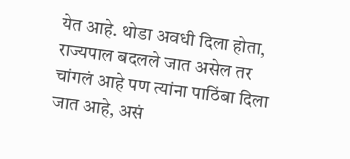येत आहे. थोडा अवधी दिला होता, राज्यपाल बदलले जात असेल तर चांगलं आहे पण त्यांना पाठिंबा दिला जात आहे, असं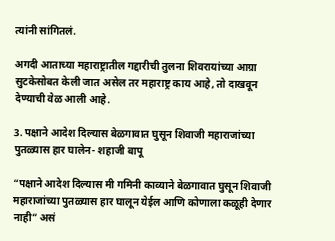त्यांनी सांगितलं.

अगदी आताच्या महाराष्ट्रातील गद्दारीची तुलना शिवरायांच्या आग्रा सुटकेसोबत केली जात असेल तर महाराष्ट्र काय आहे, तो दाखवून देण्याची वेळ आली आहे.

3. पक्षाने आदेश दिल्यास बेळगावात घुसून शिवाजी महाराजांच्या पुतळ्यास हार घालेन- शहाजी बापू

“पक्षाने आदेश दिल्यास मी गमिनी काव्याने बेळगावात घुसून शिवाजी महाराजांच्या पुतळ्यास हार घालून येईल आणि कोणाला कळूही देणार नाही” असं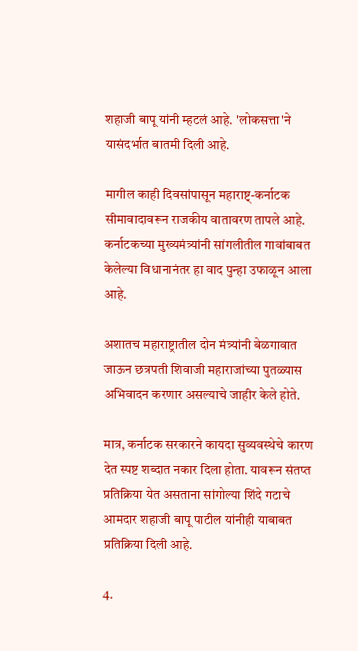शहाजी बापू यांनी म्हटलं आहे. 'लोकसत्ता'ने यासंदर्भात बातमी दिली आहे.

मागील काही दिवसांपासून महाराष्ट्-कर्नाटक सीमावादावरून राजकीय वातावरण तापले आहे. कर्नाटकच्या मुख्यमंत्र्यांनी सांगलीतील गावांबाबत केलेल्या विधानानंतर हा वाद पुन्हा उफाळून आला आहे.

अशातच महाराष्ट्रातील दोन मंत्र्यांनी बेळगावात जाऊन छत्रपती शिवाजी महाराजांच्या पुतळ्यास अभिवादन करणार असल्याचे जाहीर केले होते.

मात्र, कर्नाटक सरकारने कायदा सुव्यवस्थेचे कारण देत स्पष्ट शब्दात नकार दिला होता. यावरून संतप्त प्रतिक्रिया येत असताना सांगोल्या शिंदे गटाचे आमदार शहाजी बापू पाटील यांनीही याबाबत प्रतिक्रिया दिली आहे.

4.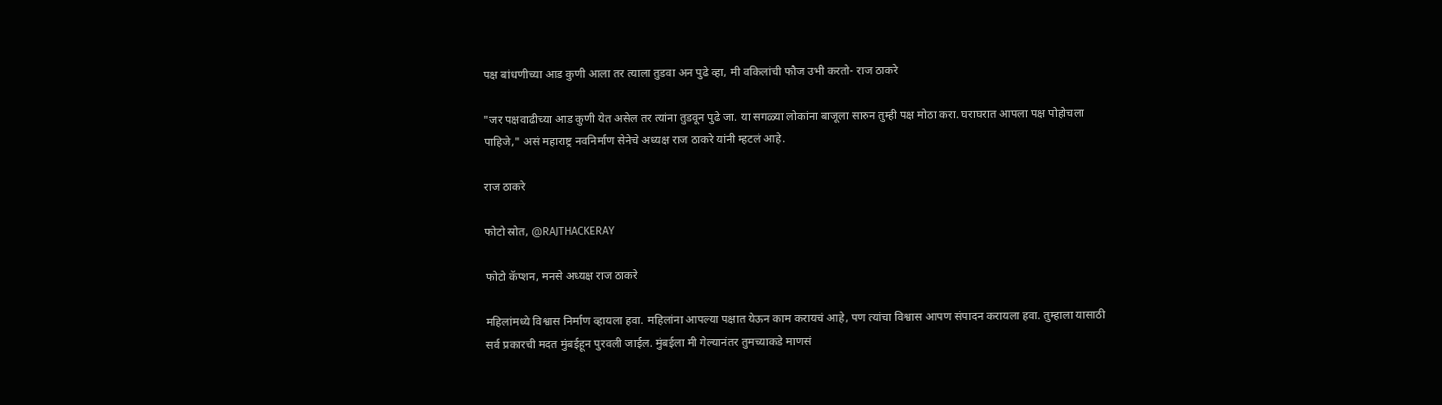पक्ष बांधणीच्या आड कुणी आला तर त्याला तुडवा अन पुढे व्हा, मी वकिलांची फौज उभी करतो- राज ठाकरे

"जर पक्षवाढीच्या आड कुणी येत असेल तर त्यांना तुडवून पुढे जा. या सगळ्या लोकांना बाजूला सारुन तुम्ही पक्ष मोठा करा. घराघरात आपला पक्ष पोहोचला पाहिजे," असं महाराष्ट्र नवनिर्माण सेनेचे अध्यक्ष राज ठाकरे यांनी म्हटलं आहे.

राज ठाकरे

फोटो स्रोत, @RAJTHACKERAY

फोटो कॅप्शन, मनसे अध्यक्ष राज ठाकरे

महिलांमध्ये विश्वास निर्माण व्हायला हवा. महिलांना आपल्या पक्षात येऊन काम करायचं आहे, पण त्यांचा विश्वास आपण संपादन करायला हवा. तुम्हाला यासाठी सर्व प्रकारची मदत मुंबईहून पुरवली जाईल. मुंबईला मी गेल्यानंतर तुमच्याकडे माणसं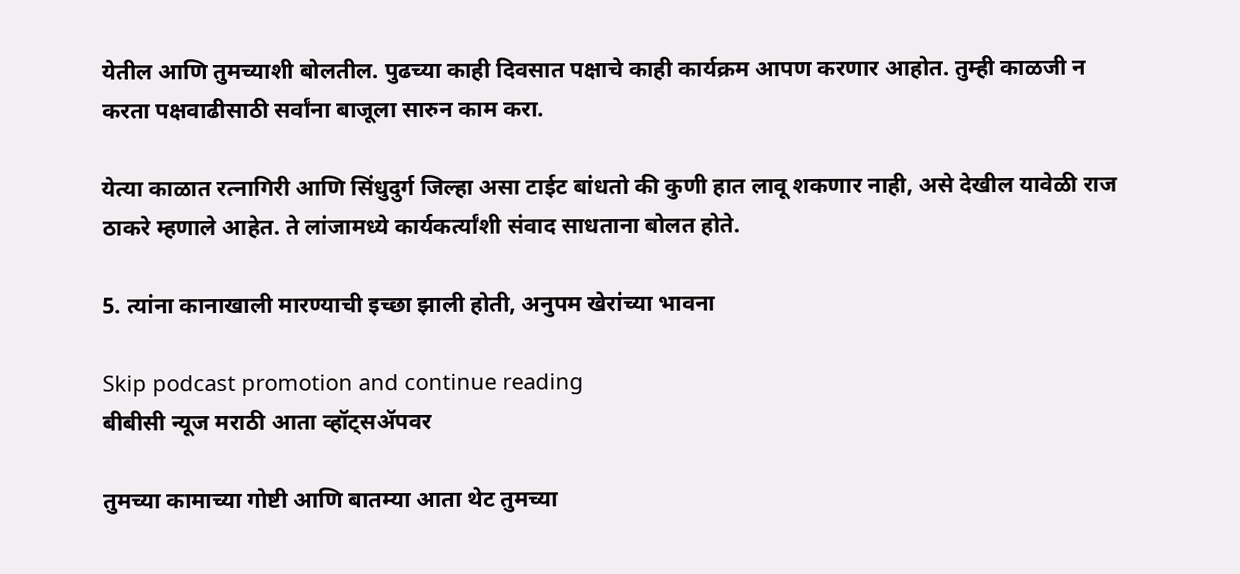येतील आणि तुमच्याशी बोलतील. पुढच्या काही दिवसात पक्षाचे काही कार्यक्रम आपण करणार आहोत. तुम्ही काळजी न करता पक्षवाढीसाठी सर्वांना बाजूला सारुन काम करा.

येत्या काळात रत्नागिरी आणि सिंधुदुर्ग जिल्हा असा टाईट बांधतो की कुणी हात लावू शकणार नाही, असे देखील यावेळी राज ठाकरे म्हणाले आहेत. ते लांजामध्ये कार्यकर्त्यांशी संवाद साधताना बोलत होते.

5. त्यांना कानाखाली मारण्याची इच्छा झाली होती, अनुपम खेरांच्या भावना

Skip podcast promotion and continue reading
बीबीसी न्यूज मराठी आता व्हॉट्सॲपवर

तुमच्या कामाच्या गोष्टी आणि बातम्या आता थेट तुमच्या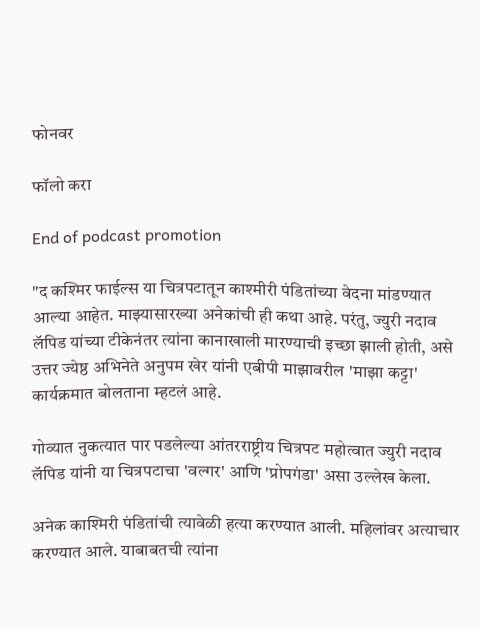फोनवर

फॉलो करा

End of podcast promotion

"द कश्मिर फाईल्स या चित्रपटातून काश्मीरी पंडितांच्या वेदना मांडण्यात आल्या आहेत. माझ्यासारख्या अनेकांची ही कथा आहे. परंतु, ज्युरी नदाव लॅपिड यांच्या टीकेनंतर त्यांना कानाखाली मारण्याची इच्छा झाली होती, असे उत्तर ज्येष्ठ अभिनेते अनुपम खेर यांनी एबीपी माझावरील 'माझा कट्टा' कार्यक्रमात बोलताना म्हटलं आहे.

गोव्यात नुकत्यात पार पडलेल्या आंतरराष्ट्रीय चित्रपट महोत्वात ज्युरी नदाव लॅपिड यांनी या चित्रपटाचा 'वल्गर' आणि 'प्रोपगंडा' असा उल्लेख केला.

अनेक काश्मिरी पंडितांची त्यावेळी हत्या करण्यात आली. महिलांवर अत्याचार करण्यात आले. याबाबतची त्यांना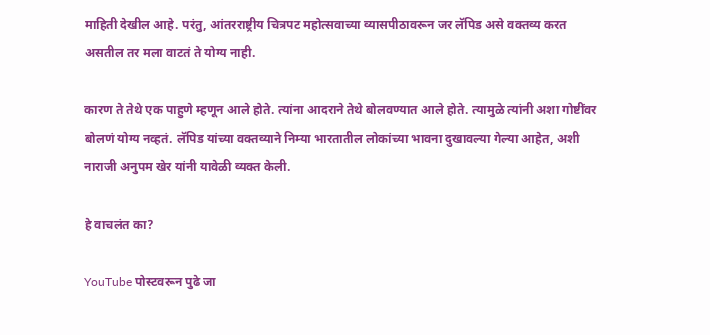माहिती देखील आहे. परंतु, आंतरराष्ट्रीय चित्रपट महोत्सवाच्या व्यासपीठावरून जर लॅपिड असे वक्तव्य करत असतील तर मला वाटतं ते योग्य नाही.

कारण ते तेथे एक पाहुणे म्हणून आले होते. त्यांना आदराने तेथे बोलवण्यात आले होते. त्यामुळे त्यांनी अशा गोष्टींवर बोलणं योग्य नव्हतं. लॅपिड यांच्या वक्तव्याने निम्या भारतातील लोकांच्या भावना दुखावल्या गेल्या आहेत, अशी नाराजी अनुपम खेर यांनी यावेळी व्यक्त केली.

हे वाचलंत का?

YouTube पोस्टवरून पुढे जा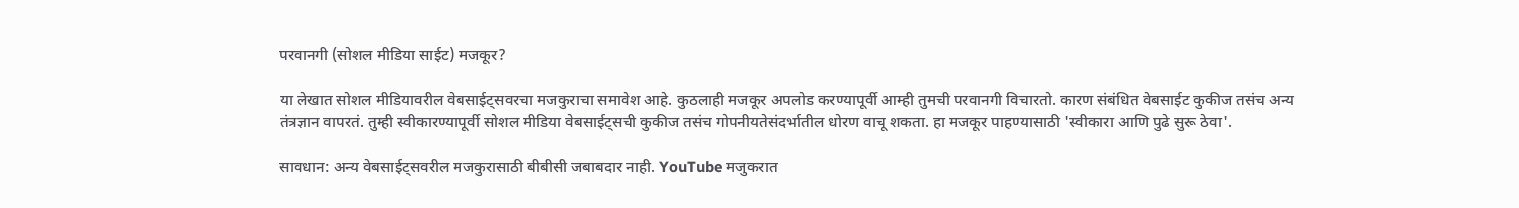परवानगी (सोशल मीडिया साईट) मजकूर?

या लेखात सोशल मीडियावरील वेबसाईट्सवरचा मजकुराचा समावेश आहे. कुठलाही मजकूर अपलोड करण्यापूर्वी आम्ही तुमची परवानगी विचारतो. कारण संबंधित वेबसाईट कुकीज तसंच अन्य तंत्रज्ञान वापरतं. तुम्ही स्वीकारण्यापूर्वी सोशल मीडिया वेबसाईट्सची कुकीज तसंच गोपनीयतेसंदर्भातील धोरण वाचू शकता. हा मजकूर पाहण्यासाठी 'स्वीकारा आणि पुढे सुरू ठेवा'.

सावधान: अन्य वेबसाईट्सवरील मजकुरासाठी बीबीसी जबाबदार नाही. YouTube मजुकरात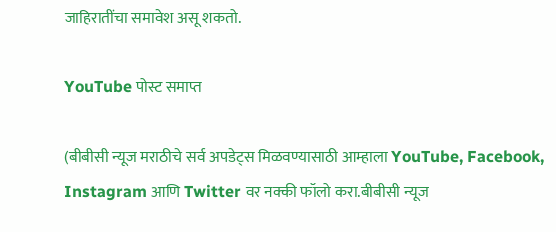जाहिरातींचा समावेश असू शकतो.

YouTube पोस्ट समाप्त

(बीबीसी न्यूज मराठीचे सर्व अपडेट्स मिळवण्यासाठी आम्हाला YouTube, Facebook, Instagram आणि Twitter वर नक्की फॉलो करा.बीबीसी न्यूज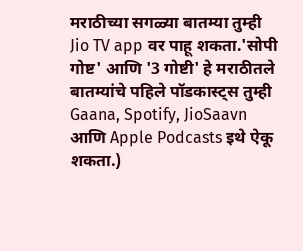मराठीच्या सगळ्या बातम्या तुम्ही Jio TV app वर पाहू शकता.'सोपी गोष्ट' आणि '3 गोष्टी' हे मराठीतले बातम्यांचे पहिले पॉडकास्ट्स तुम्ही Gaana, Spotify, JioSaavn आणि Apple Podcasts इथे ऐकू शकता.)